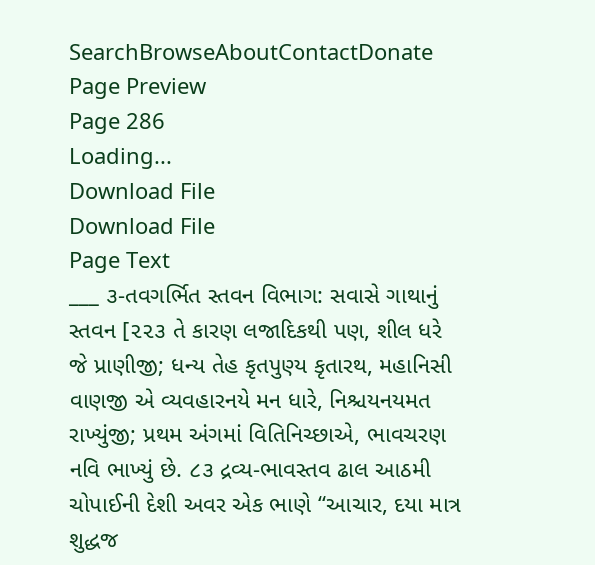SearchBrowseAboutContactDonate
Page Preview
Page 286
Loading...
Download File
Download File
Page Text
___ ૩-તવગર્ભિત સ્તવન વિભાગ: સવાસે ગાથાનું સ્તવન [૨૨૩ તે કારણ લજાદિકથી પણ, શીલ ધરે જે પ્રાણીજી; ધન્ય તેહ કૃતપુણ્ય કૃતારથ, મહાનિસી વાણજી એ વ્યવહારનયે મન ધારે, નિશ્ચયનયમત રાખ્યુંજી; પ્રથમ અંગમાં વિતિનિચ્છાએ, ભાવચરણ નવિ ભાખ્યું છે. ૮૩ દ્રવ્ય-ભાવસ્તવ ઢાલ આઠમી ચોપાઈની દેશી અવર એક ભાણે “આચાર, દયા માત્ર શુદ્ધજ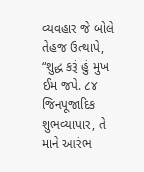વ્યવહાર જે બોલે તેહજ ઉત્થાપે, “શુદ્ધ કરૂં હું મુખ ઈમ જપે. ૮૪ જિનપૂજાદિક શુભવ્યાપાર, તે માને આરંભ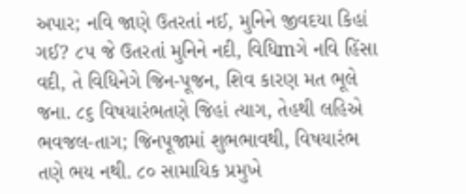અપાર; નવિ જાણે ઉતરતાં નઈ, મુનિને જીવદયા કિહાં ગઈ? ૮૫ જે ઉતરતાં મુનિને નદી, વિધિmગે નવિ હિંસા વદી, તે વિધિનેગે જિન-પૂજન, શિવ કારણ મત ભૂલે જના. ૮૬ વિષયારંભતણે જિહાં ત્યાગ, તેહથી લહિએ ભવજલ-તાગ; જિનપૂજામાં શુભભાવથી, વિષયારંભ તણે ભય નથી. ૮૦ સામાયિક પ્રમુખે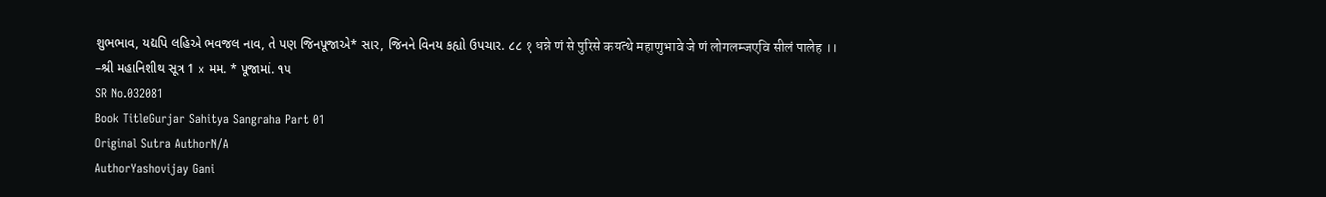શુભભાવ, યદ્યપિ લહિએ ભવજલ નાવ, તે પણ જિનપૂજાએ* સાર, જિનને વિનય કહ્યો ઉપચાર. ૮૮ १ धन्ने णं से पुरिसे कयत्थे महाणुभावे जे णं लोगलम्जएवि सीलं पालेह ।। –શ્રી મહાનિશીથ સૂત્ર 1 x મમ. * પૂજામાં. ૧૫
SR No.032081
Book TitleGurjar Sahitya Sangraha Part 01
Original Sutra AuthorN/A
AuthorYashovijay Gani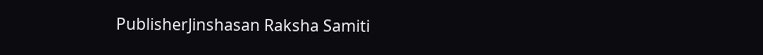PublisherJinshasan Raksha Samiti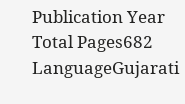Publication Year
Total Pages682
LanguageGujarati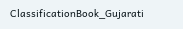ClassificationBook_Gujarati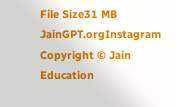File Size31 MB
JainGPT.orgInstagram
Copyright © Jain Education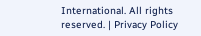International. All rights reserved. | Privacy Policy